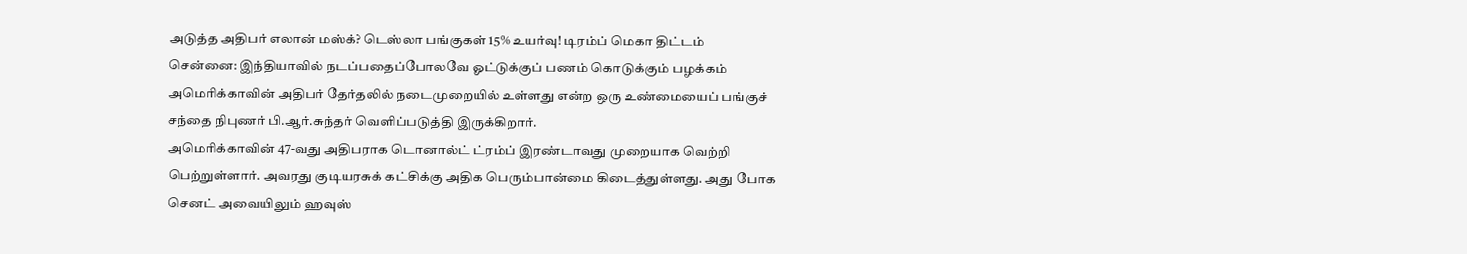அடுத்த அதிபர் எலான் மஸ்க்? டெஸ்லா பங்குகள் 15% உயர்வு! டிரம்ப் மெகா திட்டம்
சென்னை: இந்தியாவில் நடப்பதைப்போலவே ஓட்டுக்குப் பணம் கொடுக்கும் பழக்கம் அமெரிக்காவின் அதிபர் தேர்தலில் நடைமுறையில் உள்ளது என்ற ஒரு உண்மையைப் பங்குச் சந்தை நிபுணர் பி.ஆர்.சுந்தர் வெளிப்படுத்தி இருக்கிறார்.
அமெரிக்காவின் 47-வது அதிபராக டொனால்ட் ட்ரம்ப் இரண்டாவது முறையாக வெற்றி பெற்றுள்ளார். அவரது குடியரசுக் கட்சிக்கு அதிக பெரும்பான்மை கிடைத்துள்ளது. அது போக செனட் அவையிலும் ஹவுஸ்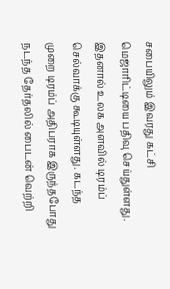சபையிலும் இவரது கட்சி மெஜாரிட்டியை பதிவு செய்துள்ளது. இதனால் உலக அளவில் டிரம்ப் செல்வாக்கு கூடியுள்ளது. கடந்த முறை டிரம்ப் அதிபராக இருந்தபோது நடந்த தேர்தலில் பைடன் வெற்றி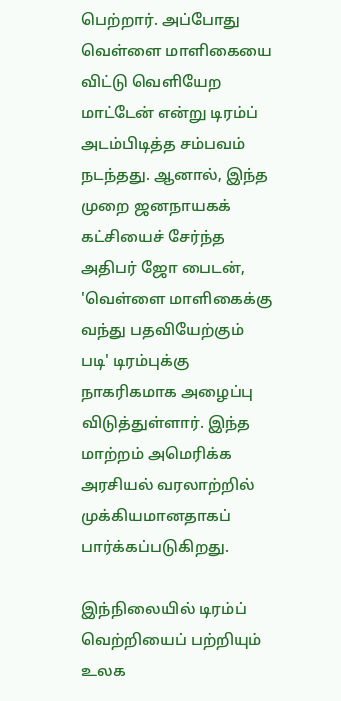பெற்றார். அப்போது வெள்ளை மாளிகையை விட்டு வெளியேற மாட்டேன் என்று டிரம்ப் அடம்பிடித்த சம்பவம் நடந்தது. ஆனால், இந்த முறை ஜனநாயகக் கட்சியைச் சேர்ந்த அதிபர் ஜோ பைடன், 'வெள்ளை மாளிகைக்கு வந்து பதவியேற்கும் படி' டிரம்புக்கு நாகரிகமாக அழைப்பு விடுத்துள்ளார். இந்த மாற்றம் அமெரிக்க அரசியல் வரலாற்றில் முக்கியமானதாகப் பார்க்கப்படுகிறது.

இந்நிலையில் டிரம்ப் வெற்றியைப் பற்றியும் உலக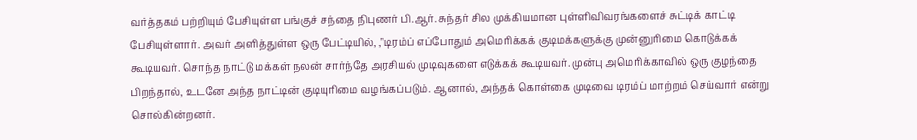வர்த்தகம் பற்றியும் பேசியுள்ள பங்குச் சந்தை நிபுணர் பி.ஆர். சுந்தர் சில முக்கியமான புள்ளிவிவரங்களைச் சுட்டிக் காட்டி பேசியுள்ளார். அவர் அளித்துள்ள ஒரு பேட்டியில், ,"டிரம்ப் எப்போதும் அமெரிக்கக் குடிமக்களுக்கு முன்னுரிமை கொடுக்கக் கூடியவர். சொந்த நாட்டு மக்கள் நலன் சார்ந்தே அரசியல் முடிவுகளை எடுக்கக் கூடியவர். முன்பு அமெரிக்காவில் ஒரு குழந்தை பிறந்தால், உடனே அந்த நாட்டின் குடியுரிமை வழங்கப்படும். ஆனால், அந்தக் கொள்கை முடிவை டிரம்ப் மாற்றம் செய்வார் என்று சொல்கின்றனர்.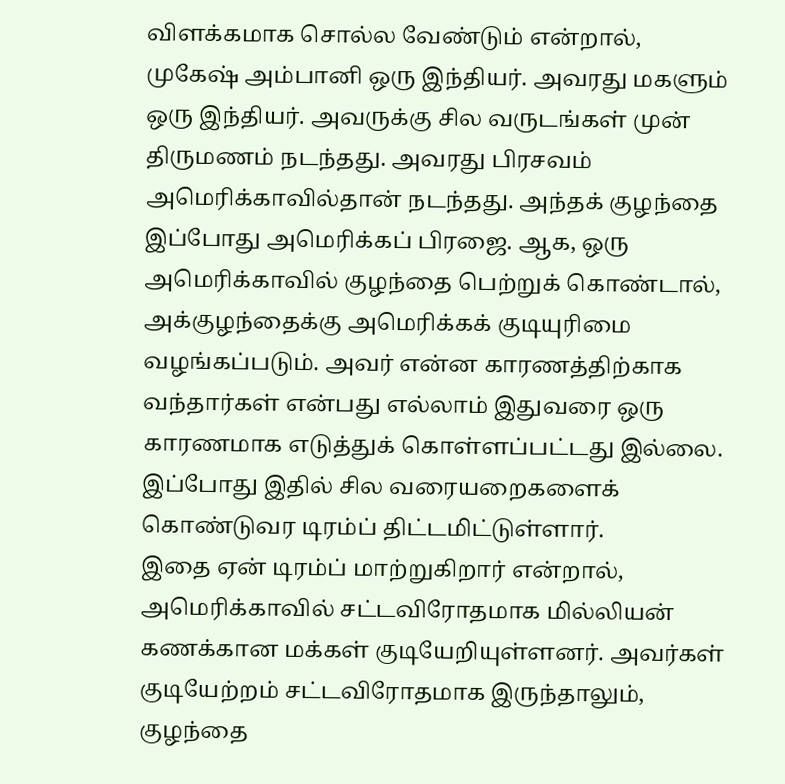விளக்கமாக சொல்ல வேண்டும் என்றால், முகேஷ் அம்பானி ஒரு இந்தியர். அவரது மகளும் ஒரு இந்தியர். அவருக்கு சில வருடங்கள் முன் திருமணம் நடந்தது. அவரது பிரசவம் அமெரிக்காவில்தான் நடந்தது. அந்தக் குழந்தை இப்போது அமெரிக்கப் பிரஜை. ஆக, ஒரு அமெரிக்காவில் குழந்தை பெற்றுக் கொண்டால், அக்குழந்தைக்கு அமெரிக்கக் குடியுரிமை வழங்கப்படும். அவர் என்ன காரணத்திற்காக வந்தார்கள் என்பது எல்லாம் இதுவரை ஒரு காரணமாக எடுத்துக் கொள்ளப்பட்டது இல்லை. இப்போது இதில் சில வரையறைகளைக் கொண்டுவர டிரம்ப் திட்டமிட்டுள்ளார்.
இதை ஏன் டிரம்ப் மாற்றுகிறார் என்றால், அமெரிக்காவில் சட்டவிரோதமாக மில்லியன் கணக்கான மக்கள் குடியேறியுள்ளனர். அவர்கள் குடியேற்றம் சட்டவிரோதமாக இருந்தாலும், குழந்தை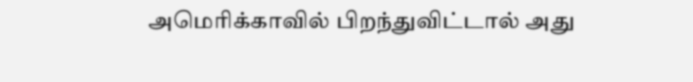அமெரிக்காவில் பிறந்துவிட்டால் அது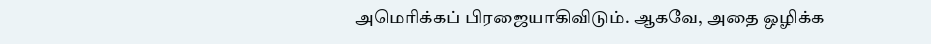அமெரிக்கப் பிரஜையாகிவிடும். ஆகவே, அதை ஒழிக்க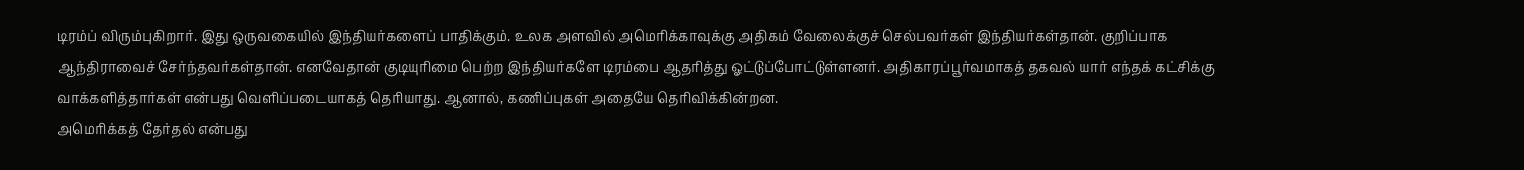டிரம்ப் விரும்புகிறார். இது ஒருவகையில் இந்தியர்களைப் பாதிக்கும். உலக அளவில் அமெரிக்காவுக்கு அதிகம் வேலைக்குச் செல்பவர்கள் இந்தியர்கள்தான். குறிப்பாக ஆந்திராவைச் சேர்ந்தவர்கள்தான். எனவேதான் குடியுரிமை பெற்ற இந்தியர்களே டிரம்பை ஆதரித்து ஓட்டுப்போட்டுள்ளனர். அதிகாரப்பூர்வமாகத் தகவல் யார் எந்தக் கட்சிக்கு வாக்களித்தார்கள் என்பது வெளிப்படையாகத் தெரியாது. ஆனால், கணிப்புகள் அதையே தெரிவிக்கின்றன.
அமெரிக்கத் தேர்தல் என்பது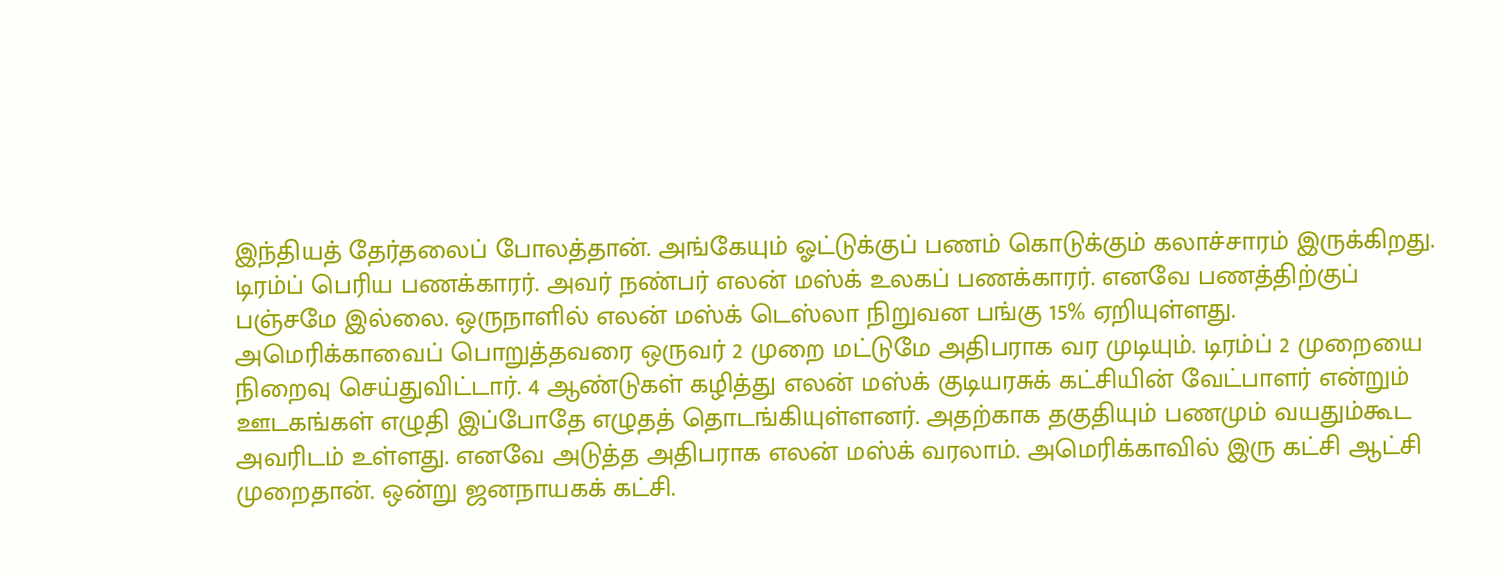இந்தியத் தேர்தலைப் போலத்தான். அங்கேயும் ஓட்டுக்குப் பணம் கொடுக்கும் கலாச்சாரம் இருக்கிறது. டிரம்ப் பெரிய பணக்காரர். அவர் நண்பர் எலன் மஸ்க் உலகப் பணக்காரர். எனவே பணத்திற்குப் பஞ்சமே இல்லை. ஒருநாளில் எலன் மஸ்க் டெஸ்லா நிறுவன பங்கு 15% ஏறியுள்ளது.
அமெரிக்காவைப் பொறுத்தவரை ஒருவர் 2 முறை மட்டுமே அதிபராக வர முடியும். டிரம்ப் 2 முறையை நிறைவு செய்துவிட்டார். 4 ஆண்டுகள் கழித்து எலன் மஸ்க் குடியரசுக் கட்சியின் வேட்பாளர் என்றும் ஊடகங்கள் எழுதி இப்போதே எழுதத் தொடங்கியுள்ளனர். அதற்காக தகுதியும் பணமும் வயதும்கூட அவரிடம் உள்ளது. எனவே அடுத்த அதிபராக எலன் மஸ்க் வரலாம். அமெரிக்காவில் இரு கட்சி ஆட்சி முறைதான். ஒன்று ஜனநாயகக் கட்சி.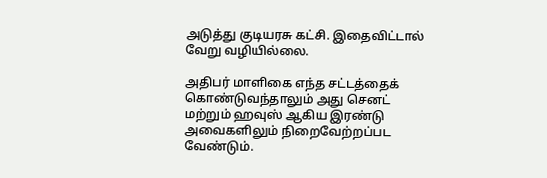அடுத்து குடியரசு கட்சி. இதைவிட்டால் வேறு வழியில்லை.

அதிபர் மாளிகை எந்த சட்டத்தைக் கொண்டுவந்தாலும் அது செனட் மற்றும் ஹவுஸ் ஆகிய இரண்டு அவைகளிலும் நிறைவேற்றப்பட வேண்டும்.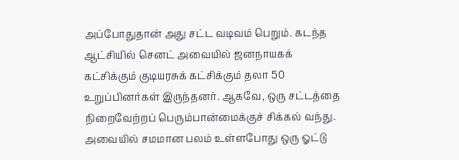அப்போதுதான் அது சட்ட வடிவம் பெறும். கடந்த ஆட்சியில் செனட் அவையில் ஜனநாயகக் கட்சிக்கும் குடியரசுக் கட்சிக்கும் தலா 50 உறுப்பினர்கள் இருந்தனர். ஆகவே, ஒரு சட்டத்தை நிறைவேற்றப் பெரும்பான்மைக்குச் சிக்கல் வந்து. அவையில் சமமான பலம் உள்ளபோது ஒரு ஓட்டு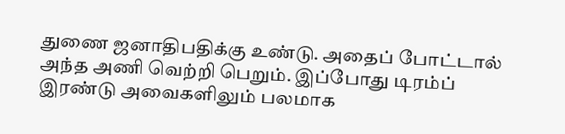துணை ஜனாதிபதிக்கு உண்டு. அதைப் போட்டால் அந்த அணி வெற்றி பெறும். இப்போது டிரம்ப் இரண்டு அவைகளிலும் பலமாக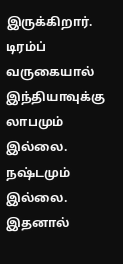இருக்கிறார்.
டிரம்ப் வருகையால் இந்தியாவுக்கு லாபமும் இல்லை. நஷ்டமும் இல்லை. இதனால்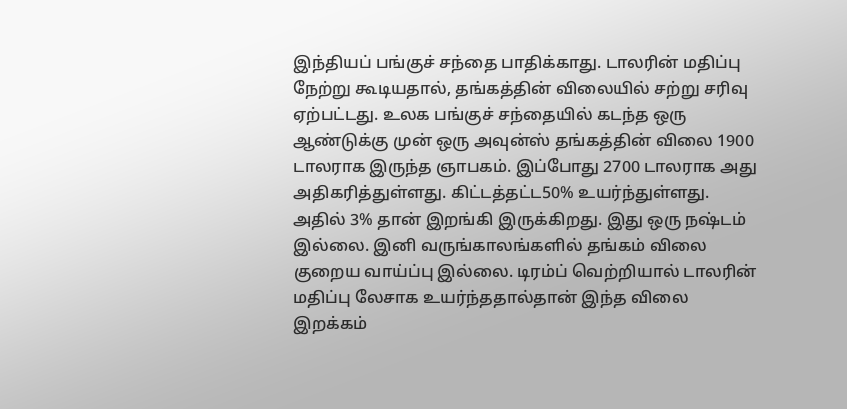இந்தியப் பங்குச் சந்தை பாதிக்காது. டாலரின் மதிப்பு நேற்று கூடியதால், தங்கத்தின் விலையில் சற்று சரிவு ஏற்பட்டது. உலக பங்குச் சந்தையில் கடந்த ஒரு ஆண்டுக்கு முன் ஒரு அவுன்ஸ் தங்கத்தின் விலை 1900 டாலராக இருந்த ஞாபகம். இப்போது 2700 டாலராக அது அதிகரித்துள்ளது. கிட்டத்தட்ட50% உயர்ந்துள்ளது. அதில் 3% தான் இறங்கி இருக்கிறது. இது ஒரு நஷ்டம் இல்லை. இனி வருங்காலங்களில் தங்கம் விலை குறைய வாய்ப்பு இல்லை. டிரம்ப் வெற்றியால் டாலரின் மதிப்பு லேசாக உயர்ந்ததால்தான் இந்த விலை இறக்கம்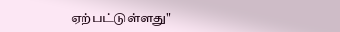ஏற்பட்டுள்ளது"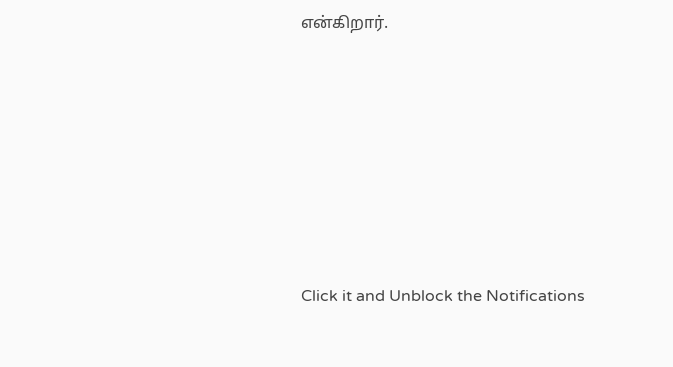என்கிறார்.












Click it and Unblock the Notifications